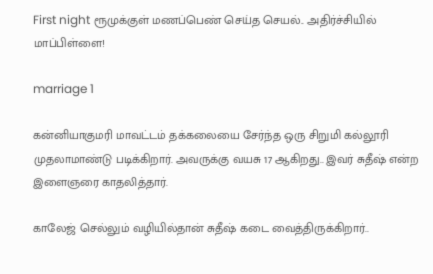First night ரூமுக்குள் மணப்பெண் செய்த செயல்.. அதிர்ச்சியில் மாப்பிள்ளை!

marriage 1

கன்னியாகுமரி மாவட்டம் தக்கலையை சேர்ந்த ஒரு சிறுமி கல்லூரி முதலாமாண்டு படிக்கிறார். அவருக்கு வயசு 17 ஆகிறது.. இவர் சுதீஷ் என்ற இளைஞரை காதலித்தார்.

காலேஜ் செல்லும் வழியில்தான் சுதீஷ் கடை வைத்திருக்கிறார்..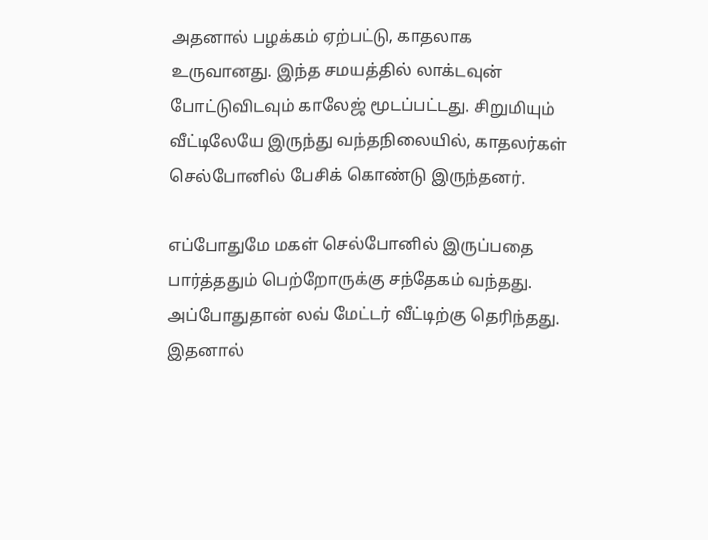அதனால் பழக்கம் ஏற்பட்டு, காதலாக உருவானது. இந்த சமயத்தில் லாக்டவுன் போட்டுவிடவும் காலேஜ் மூடப்பட்டது. சிறுமியும் வீட்டிலேயே இருந்து வந்தநிலையில், காதலர்கள் செல்போனில் பேசிக் கொண்டு இருந்தனர்.

எப்போதுமே மகள் செல்போனில் இருப்பதை பார்த்ததும் பெற்றோருக்கு சந்தேகம் வந்தது. அப்போதுதான் லவ் மேட்டர் வீட்டிற்கு தெரிந்தது. இதனால்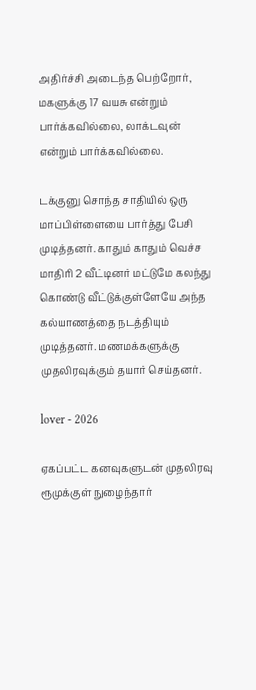அதிர்ச்சி அடைந்த பெற்றோர், மகளுக்கு 17 வயசு என்றும் பார்க்கவில்லை, லாக்டவுன் என்றும் பார்க்கவில்லை.

டக்குனு சொந்த சாதியில் ஒரு மாப்பிள்ளையை பார்த்து பேசி முடித்தனர். காதும் காதும் வெச்ச மாதிரி 2 வீட்டினர் மட்டுமே கலந்து கொண்டு வீட்டுக்குள்ளேயே அந்த கல்யாணத்தை நடத்தியும் முடித்தனர். மணமக்களுக்கு முதலிரவுக்கும் தயார் செய்தனர்.

lover - 2026

ஏகப்பட்ட கனவுகளுடன் முதலிரவு ரூமுக்குள் நுழைந்தார்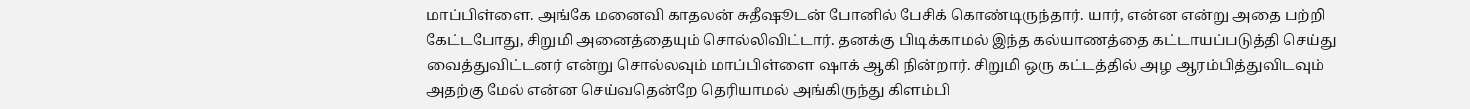மாப்பிள்ளை. அங்கே மனைவி காதலன் சுதீஷூடன் போனில் பேசிக் கொண்டிருந்தார். யார், என்ன என்று அதை பற்றி கேட்டபோது, சிறுமி அனைத்தையும் சொல்லிவிட்டார். தனக்கு பிடிக்காமல் இந்த கல்யாணத்தை கட்டாயப்படுத்தி செய்து வைத்துவிட்டனர் என்று சொல்லவும் மாப்பிள்ளை ஷாக் ஆகி நின்றார். சிறுமி ஒரு கட்டத்தில் அழ ஆரம்பித்துவிடவும் அதற்கு மேல் என்ன செய்வதென்றே தெரியாமல் அங்கிருந்து கிளம்பி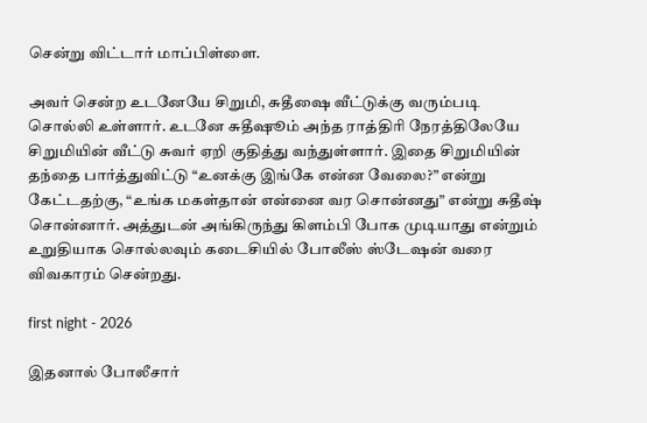சென்று விட்டார் மாப்பிள்ளை.

அவர் சென்ற உடனேயே சிறுமி, சுதீஷை வீட்டுக்கு வரும்படி சொல்லி உள்ளார். உடனே சுதீஷூம் அந்த ராத்திரி நேரத்திலேயே சிறுமியின் வீட்டு சுவர் ஏறி குதித்து வந்துள்ளார். இதை சிறுமியின் தந்தை பார்த்துவிட்டு “உனக்கு இங்கே என்ன வேலை?” என்று கேட்டதற்கு, “உங்க மகள்தான் என்னை வர சொன்னது” என்று சுதீஷ் சொன்னார். அத்துடன் அங்கிருந்து கிளம்பி போக முடியாது என்றும் உறுதியாக சொல்லவும் கடைசியில் போலீஸ் ஸ்டேஷன் வரை விவகாரம் சென்றது.

first night - 2026

இதனால் போலீசார்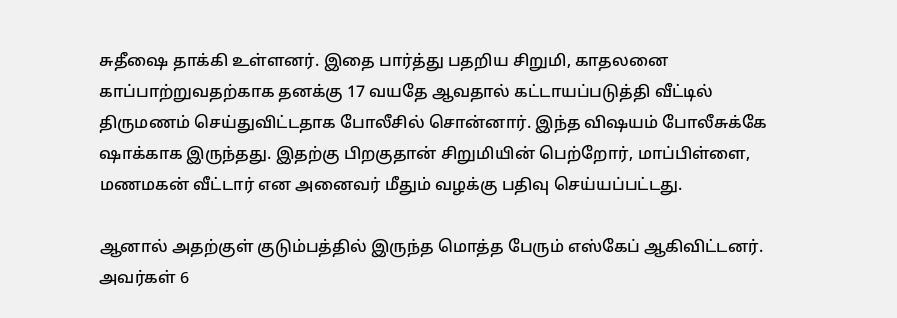சுதீஷை தாக்கி உள்ளனர். இதை பார்த்து பதறிய சிறுமி, காதலனை காப்பாற்றுவதற்காக தனக்கு 17 வயதே ஆவதால் கட்டாயப்படுத்தி வீட்டில் திருமணம் செய்துவிட்டதாக போலீசில் சொன்னார். இந்த விஷயம் போலீசுக்கே ஷாக்காக இருந்தது. இதற்கு பிறகுதான் சிறுமியின் பெற்றோர், மாப்பிள்ளை, மணமகன் வீட்டார் என அனைவர் மீதும் வழக்கு பதிவு செய்யப்பட்டது.

ஆனால் அதற்குள் குடும்பத்தில் இருந்த மொத்த பேரும் எஸ்கேப் ஆகிவிட்டனர். அவர்கள் 6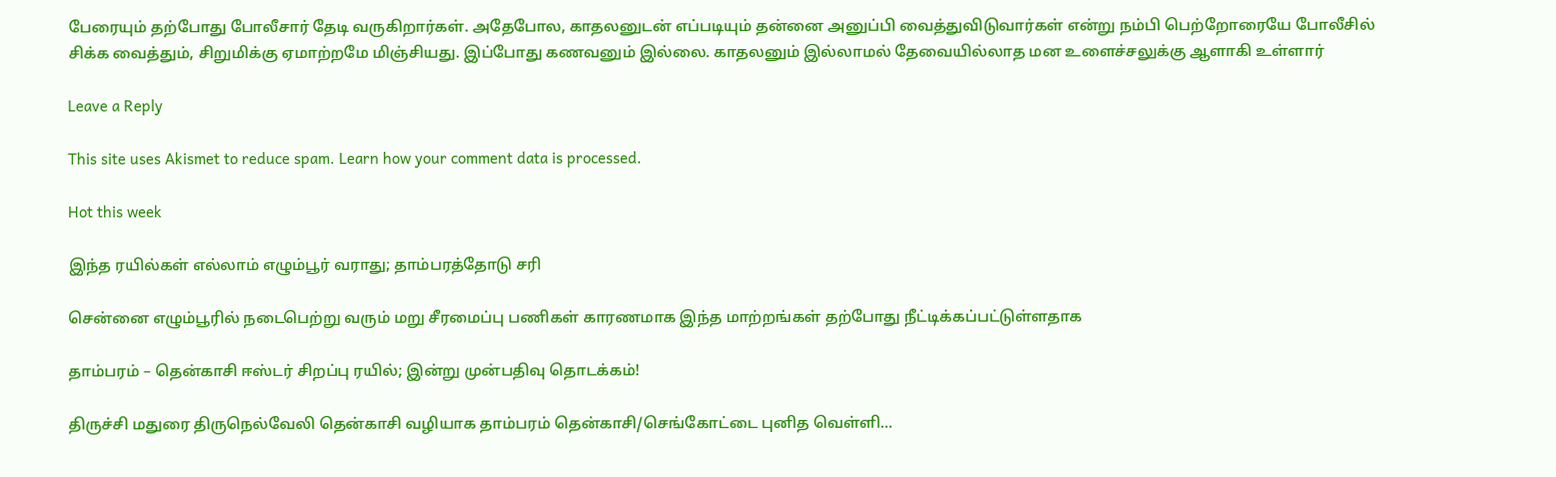பேரையும் தற்போது போலீசார் தேடி வருகிறார்கள். அதேபோல, காதலனுடன் எப்படியும் தன்னை அனுப்பி வைத்துவிடுவார்கள் என்று நம்பி பெற்றோரையே போலீசில் சிக்க வைத்தும், சிறுமிக்கு ஏமாற்றமே மிஞ்சியது. இப்போது கணவனும் இல்லை. காதலனும் இல்லாமல் தேவையில்லாத மன உளைச்சலுக்கு ஆளாகி உள்ளார்

Leave a Reply

This site uses Akismet to reduce spam. Learn how your comment data is processed.

Hot this week

இந்த ரயில்கள் எல்லாம் எழும்பூர் வராது; தாம்பரத்தோடு சரி

சென்னை எழும்பூரில் நடைபெற்று வரும் மறு சீரமைப்பு பணிகள் காரணமாக இந்த மாற்றங்கள் தற்போது நீட்டிக்கப்பட்டுள்ளதாக‌

தாம்பரம் – தென்காசி ஈஸ்டர் சிறப்பு ரயில்; இன்று முன்பதிவு தொடக்கம்!

திருச்சி மதுரை திருநெல்வேலி தென்காசி வழியாக தாம்பரம் தென்காசி/செங்கோட்டை புனித வெள்ளி...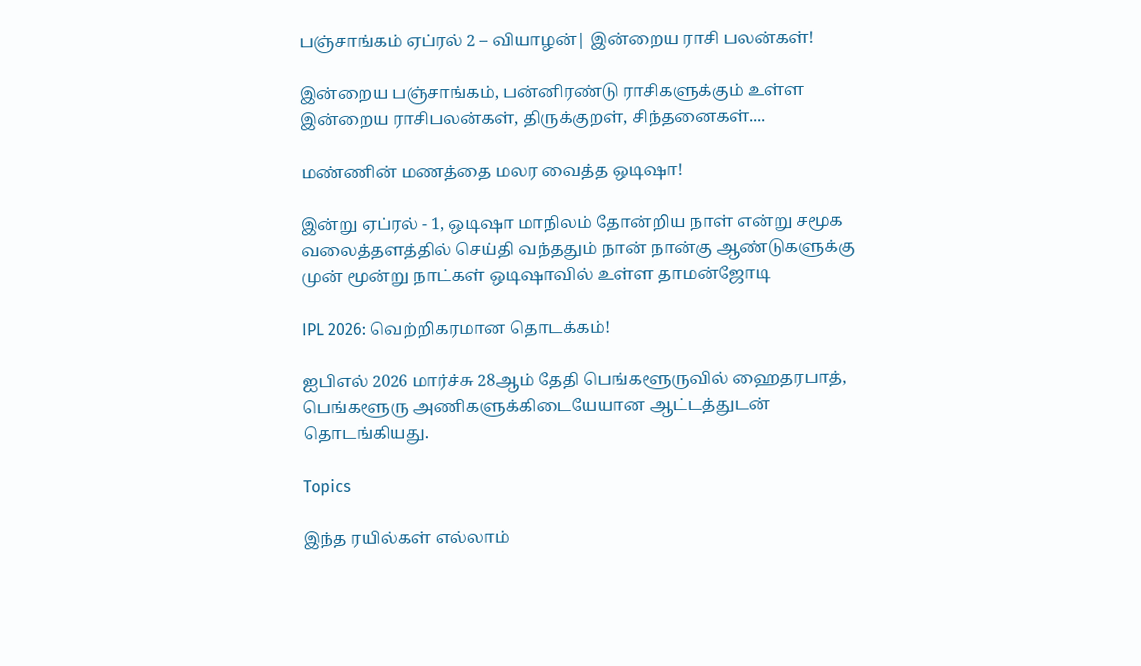பஞ்சாங்கம் ஏப்ரல் 2 – வியாழன்| இன்றைய ராசி பலன்கள்!

இன்றைய பஞ்சாங்கம், பன்னிரண்டு ராசிகளுக்கும் உள்ள இன்றைய ராசிபலன்கள், திருக்குறள், சிந்தனைகள்....

மண்ணின் மணத்தை மலர வைத்த ஒடிஷா!

இன்று ஏப்ரல் - 1, ஒடிஷா மாநிலம் தோன்றிய நாள் என்று சமூக வலைத்தளத்தில் செய்தி வந்ததும் நான் நான்கு ஆண்டுகளுக்கு முன் மூன்று நாட்கள் ஒடிஷாவில் உள்ள தாமன்ஜோடி

IPL 2026: வெற்றிகரமான தொடக்கம்!

ஐபிஎல் 2026 மார்ச்சு 28ஆம் தேதி பெங்களூருவில் ஹைதரபாத், பெங்களூரு அணிகளுக்கிடையேயான ஆட்டத்துடன் தொடங்கியது.

Topics

இந்த ரயில்கள் எல்லாம்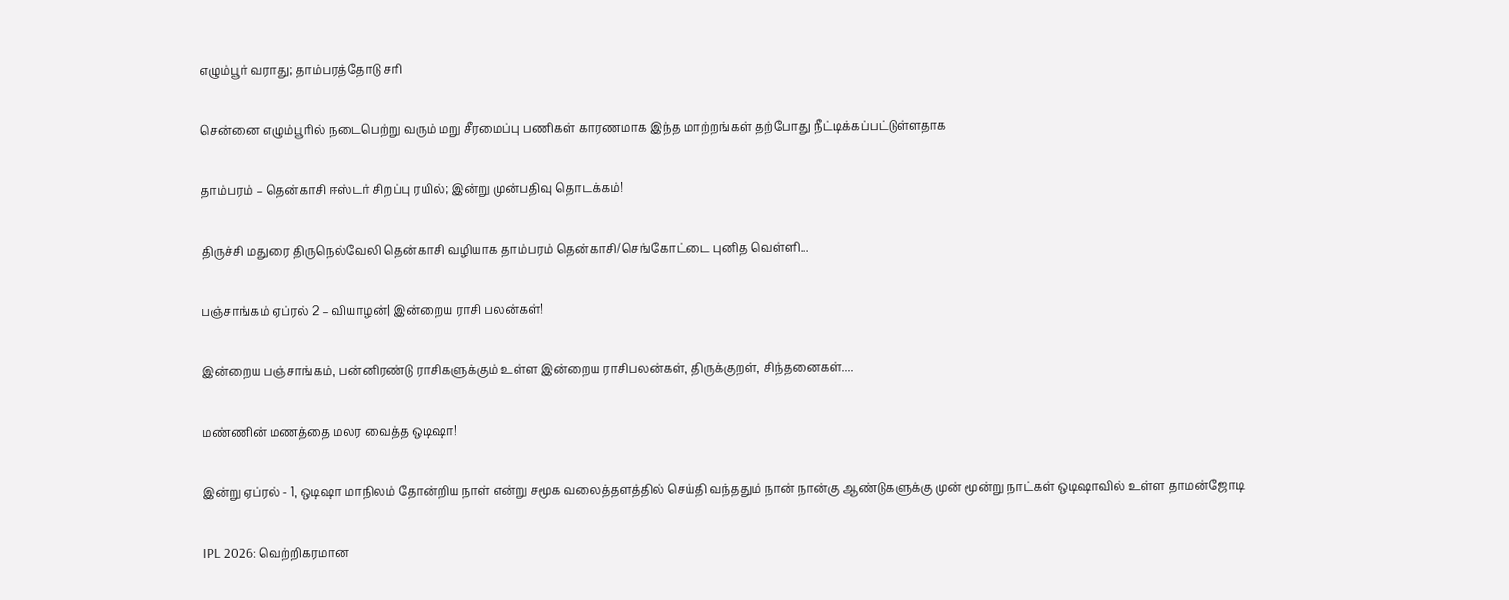எழும்பூர் வராது; தாம்பரத்தோடு சரி

சென்னை எழும்பூரில் நடைபெற்று வரும் மறு சீரமைப்பு பணிகள் காரணமாக இந்த மாற்றங்கள் தற்போது நீட்டிக்கப்பட்டுள்ளதாக‌

தாம்பரம் – தென்காசி ஈஸ்டர் சிறப்பு ரயில்; இன்று முன்பதிவு தொடக்கம்!

திருச்சி மதுரை திருநெல்வேலி தென்காசி வழியாக தாம்பரம் தென்காசி/செங்கோட்டை புனித வெள்ளி...

பஞ்சாங்கம் ஏப்ரல் 2 – வியாழன்| இன்றைய ராசி பலன்கள்!

இன்றைய பஞ்சாங்கம், பன்னிரண்டு ராசிகளுக்கும் உள்ள இன்றைய ராசிபலன்கள், திருக்குறள், சிந்தனைகள்....

மண்ணின் மணத்தை மலர வைத்த ஒடிஷா!

இன்று ஏப்ரல் - 1, ஒடிஷா மாநிலம் தோன்றிய நாள் என்று சமூக வலைத்தளத்தில் செய்தி வந்ததும் நான் நான்கு ஆண்டுகளுக்கு முன் மூன்று நாட்கள் ஒடிஷாவில் உள்ள தாமன்ஜோடி

IPL 2026: வெற்றிகரமான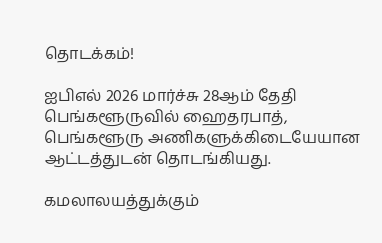தொடக்கம்!

ஐபிஎல் 2026 மார்ச்சு 28ஆம் தேதி பெங்களூருவில் ஹைதரபாத், பெங்களூரு அணிகளுக்கிடையேயான ஆட்டத்துடன் தொடங்கியது.

கமலாலயத்துக்கும்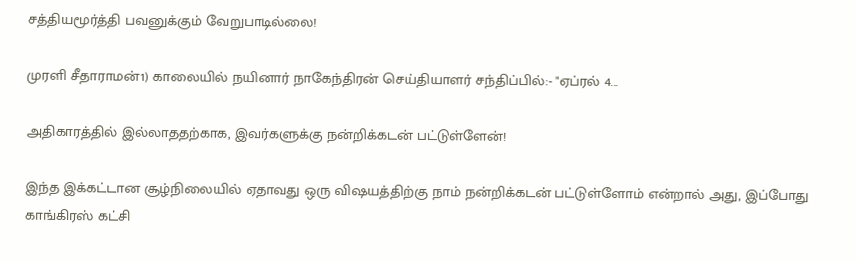சத்தியமூர்த்தி பவனுக்கும் வேறுபாடில்லை!

முரளி சீதாராமன்1) காலையில் நயினார் நாகேந்திரன் செய்தியாளர் சந்திப்பில்:- "ஏப்ரல் 4...

அதிகாரத்தில் இல்லாததற்காக, இவர்களுக்கு நன்றிக்கடன் பட்டுள்ளேன்!

இந்த இக்கட்டான சூழ்நிலையில் ஏதாவது ஒரு விஷயத்திற்கு நாம் நன்றிக்கடன் பட்டுள்ளோம் என்றால் அது, இப்போது காங்கிரஸ் கட்சி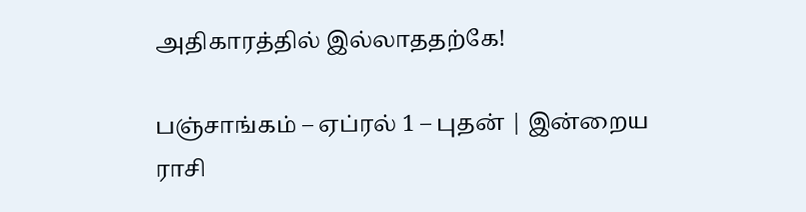அதிகாரத்தில் இல்லாததற்கே!

பஞ்சாங்கம் – ஏப்ரல் 1 – புதன் | இன்றைய ராசி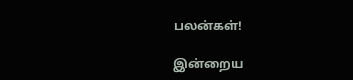பலன்கள்!

இன்றைய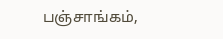பஞ்சாங்கம்,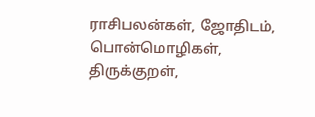ராசிபலன்கள், ஜோதிடம், பொன்மொழிகள், திருக்குறள்,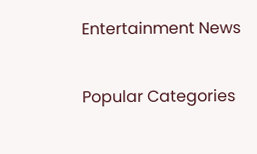Entertainment News

Popular Categories